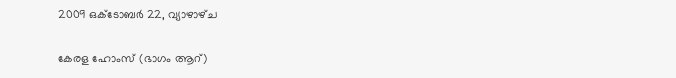2009 ഒക്‌ടോബർ 22, വ്യാഴാഴ്‌ച

കേരള ഹോംസ് (ഭാഗം ആറ്)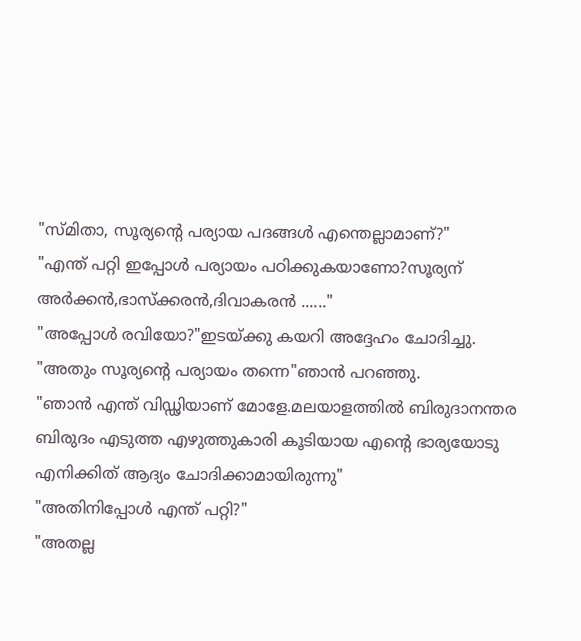"സ്മിതാ, സൂര്യന്റെ പര്യായ പദങ്ങള്‍ എന്തെല്ലാമാണ്?"
"എന്ത് പറ്റി ഇപ്പോള്‍ പര്യായം പഠിക്കുകയാണോ?സൂര്യന് അര്‍ക്കന്‍,ഭാസ്ക്കരന്‍,ദിവാകരന്‍ ......"
"അപ്പോള്‍ രവിയോ?"ഇടയ്ക്കു കയറി അദ്ദേഹം ചോദിച്ചു.
"അതും സൂര്യന്റെ പര്യായം തന്നെ"ഞാന്‍ പറഞ്ഞു.
"ഞാന്‍ എന്ത് വിഡ്ഢിയാണ് മോളേ.മലയാളത്തില്‍ ബിരുദാനന്തര ബിരുദം എടുത്ത എഴുത്തുകാരി കൂടിയായ എന്റെ ഭാര്യയോടു എനിക്കിത് ആദ്യം ചോദിക്കാമായിരുന്നു"
"അതിനിപ്പോള്‍ എന്ത് പറ്റി?"
"അതല്ല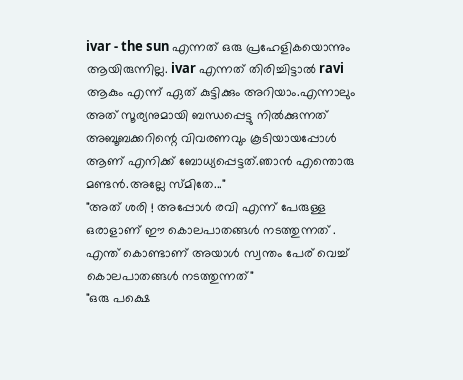ivar - the sun എന്നത് ഒരു പ്രഹേളികയൊന്നും ആയിരുന്നില്ല. ivar എന്നത് തിരിച്ചിട്ടാല്‍ ravi ആകും എന്ന് ഏത് കുട്ടിക്കും അറിയാം.എന്നാലും അത് സൂര്യനുമായി ബന്ധപ്പെട്ടു നില്‍ക്കുന്നത് അബൂബക്കറിന്റെ വിവരണവും കൂടിയായപ്പോള്‍ ആണ് എനിക്ക് ബോധ്യപ്പെട്ടത്‌.ഞാന്‍ എന്തൊരു മണ്ടന്‍.അല്ലേ സ്മിതേ..."
"അത് ശരി ! അപ്പോള്‍ രവി എന്ന് പേരുള്ള ഒരാളാണ് ഈ കൊലപാതങ്ങള്‍ നടത്തുന്നത് . എന്ത് കൊണ്ടാണ് അയാള്‍ സ്വന്തം പേര് വെച്ച് കൊലപാതങ്ങള്‍ നടത്തുന്നത്"
"ഒരു പക്ഷെ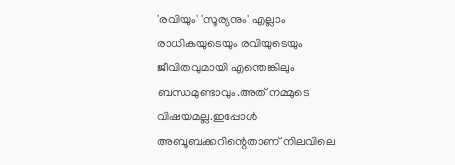'രവിയും' 'സൂര്യനും' എല്ലാം രാധികയുടെയും രവിയുടെയും ജീവിതവുമായി എന്തെങ്കിലും ബന്ധമുണ്ടാവും.അത് നമ്മുടെ വിഷയമല്ല.ഇപ്പോള്‍ അബൂബക്കറിന്റെതാണ് നിലവിലെ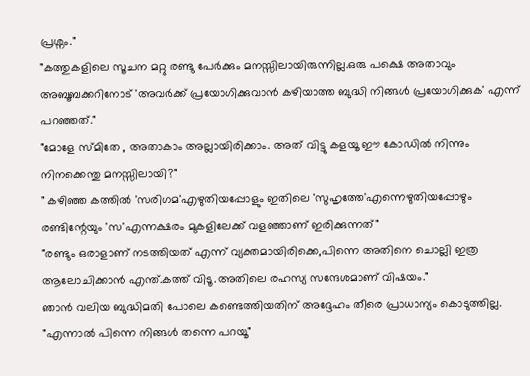പ്രശ്നം."
"കത്തുകളിലെ സൂചന മറ്റു രണ്ടു പേര്‍ക്കും മനസ്സിലായിരുന്നില്ല.ഒരു പക്ഷെ അതാവും അബൂബക്കറിനോട് 'അവര്‍ക്ക് പ്രയോഗിക്കുവാന്‍ കഴിയാത്ത ബുദ്ധി നിങ്ങള്‍ പ്രയോഗിക്കുക' എന്ന് പറഞ്ഞത്."
"മോളേ സ്മിതേ , അതാകാം അല്ലായിരിക്കാം. അത് വിട്ടു കളയൂ ഈ കോഡില്‍ നിന്നും നിനക്കെന്തു മനസ്സിലായി?"
" കഴിഞ്ഞ കത്തില്‍ 'സരിഗമ'എഴുതിയപ്പോളും ഇതിലെ 'സുഹൃത്തേ'എന്നെഴുതിയപ്പോഴും രണ്ടിന്റേയും 'സ'എന്നക്ഷരം മുകളിലേക്ക് വളഞ്ഞാണ് ഇരിക്കുന്നത്"
"രണ്ടും ഒരാളാണ് നടത്തിയത് എന്ന് വ്യക്തമായിരിക്കെ,പിന്നെ അതിനെ ചൊല്ലി ഇത്ര ആലോചിക്കാന്‍ എന്ത്.കത്ത് വിടൂ.അതിലെ രഹസ്യ സന്ദേശമാണ് വിഷയം."
ഞാന്‍ വലിയ ബുദ്ധിമതി പോലെ കണ്ടെത്തിയതിന് അദ്ദേഹം തീരെ പ്രാധാന്യം കൊടുത്തില്ല.
"എന്നാല്‍ പിന്നെ നിങ്ങള്‍ തന്നെ പറയൂ"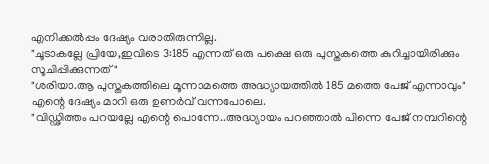എനിക്കല്‍പ്പം ദേഷ്യം വരാതിരുന്നില്ല.
"ചൂടാകല്ലേ പ്രിയേ,ഇവിടെ 3:185 എന്നത് ഒരു പക്ഷെ ഒരു പുസ്തകത്തെ കുറിച്ചായിരിക്കും സൂചിപ്പിക്കുന്നത്"
"ശരിയാ.ആ പുസ്തകത്തിലെ മൂന്നാമത്തെ അദ്ധ്യായത്തില്‍ 185 മത്തെ പേജ് എന്നാവും"
എന്റെ ദേഷ്യം മാറി ഒരു ഉണര്‍വ് വന്നപോലെ.
"വിഡ്ഢിത്തം പറയല്ലേ എന്റെ പൊന്നേ..അദ്ധ്യായം പറഞ്ഞാല്‍ പിന്നെ പേജ് നമ്പറിന്റെ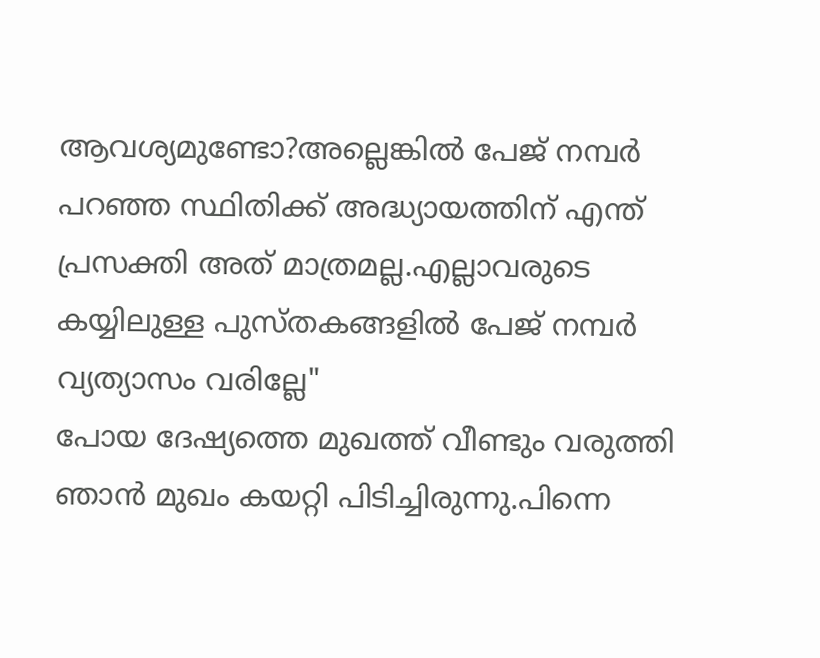ആവശ്യമുണ്ടോ?അല്ലെങ്കില്‍ പേജ് നമ്പര്‍ പറഞ്ഞ സ്ഥിതിക്ക് അദ്ധ്യായത്തിന് എന്ത് പ്രസക്തി അത് മാത്രമല്ല.എല്ലാവരുടെ കയ്യിലുള്ള പുസ്തകങ്ങളില്‍ പേജ് നമ്പര്‍ വ്യത്യാസം വരില്ലേ"
പോയ ദേഷ്യത്തെ മുഖത്ത് വീണ്ടും വരുത്തി ഞാന്‍ മുഖം കയറ്റി പിടിച്ചിരുന്നു.പിന്നെ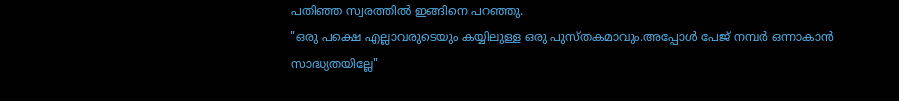പതിഞ്ഞ സ്വരത്തില്‍ ഇങ്ങിനെ പറഞ്ഞു.
"ഒരു പക്ഷെ എല്ലാവരുടെയും കയ്യിലുള്ള ഒരു പുസ്തകമാവും.അപ്പോള്‍ പേജ് നമ്പര്‍ ഒന്നാകാന്‍ സാദ്ധ്യതയില്ലേ"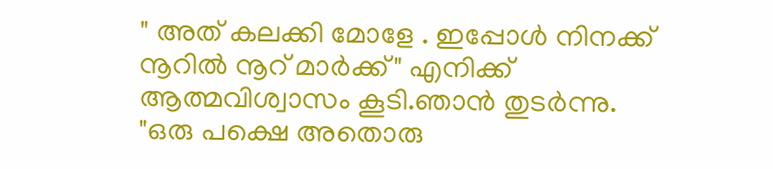" അത് കലക്കി മോളേ . ഇപ്പോള്‍ നിനക്ക് നൂറില്‍ നൂറ് മാര്‍ക്ക്" എനിക്ക് ആത്മവിശ്വാസം കൂടി.ഞാന്‍ തുടര്‍ന്നു.
"ഒരു പക്ഷെ അതൊരു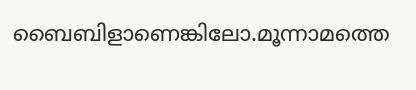ബൈബിളാണെങ്കിലോ.മൂന്നാമത്തെ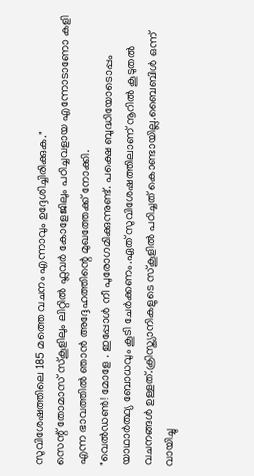സുവിശേഷത്തിലെ 185 മത്തെ വചനം എന്നാവും ഉദ്ദേശിച്ചിരിക്കുക."
സെന്റ്‌ തോമാസ് സ്കൂളിലും ലിറ്റില്‍ ഫ്ലവര്‍ കോളേജിലും പഠിച്ചവളായ എന്നോടാണോ കളി എന്ന ഭാവത്തില്‍ ഞാന്‍ അദ്ദേഹത്തിന്റെ മുഖത്തേക്ക് നോക്കി.
"വെല്‍ഡണ്‍! മോളേ . ഇപ്പോള്‍ നീ പുരോഗമിക്കുന്നുണ്ട്. പക്ഷെ ബുദ്ധിയോടൊപ്പം യാഥാര്‍ത്ഥ്യ ബോധവും കൂടി ചേര്‍ക്കണം.ഏത് സുവിശേഷത്തിലാണ് നൂറില്‍ കൂടുതല്‍ വചനങ്ങള്‍ ഉള്ളത്.ക്രിസ്ത്യാനികളുടെ സ്കൂളില്‍ പഠിച്ചത് കൊണ്ടായില്ല.ബൈബിള്‍ ഒന്ന് വായിച്ചു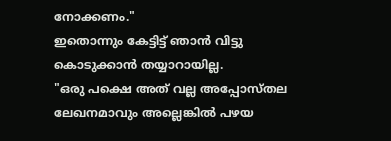നോക്കണം."
ഇതൊന്നും കേട്ടിട്ട് ഞാന്‍ വിട്ടു കൊടുക്കാന്‍ തയ്യാറായില്ല.
"ഒരു പക്ഷെ അത് വല്ല അപ്പോസ്തല ലേഖനമാവും അല്ലെങ്കില്‍ പഴയ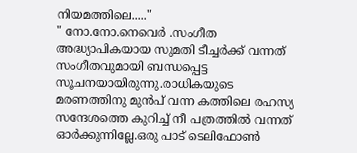നിയമത്തിലെ....."
" നോ.നോ.നെവെര്‍ .സംഗീത അദ്ധ്യാപികയായ സുമതി ടീച്ചര്‍ക്ക്‌ വന്നത് സംഗീതവുമായി ബന്ധപ്പെട്ട സൂചനയായിരുന്നു.രാധികയുടെ മരണത്തിനു മുന്‍പ് വന്ന കത്തിലെ രഹസ്യ സന്ദേശത്തെ കുറിച്ച് നീ പത്രത്തില്‍ വന്നത് ഓര്‍ക്കുന്നില്ലേ.ഒരു പാട് ടെലിഫോണ്‍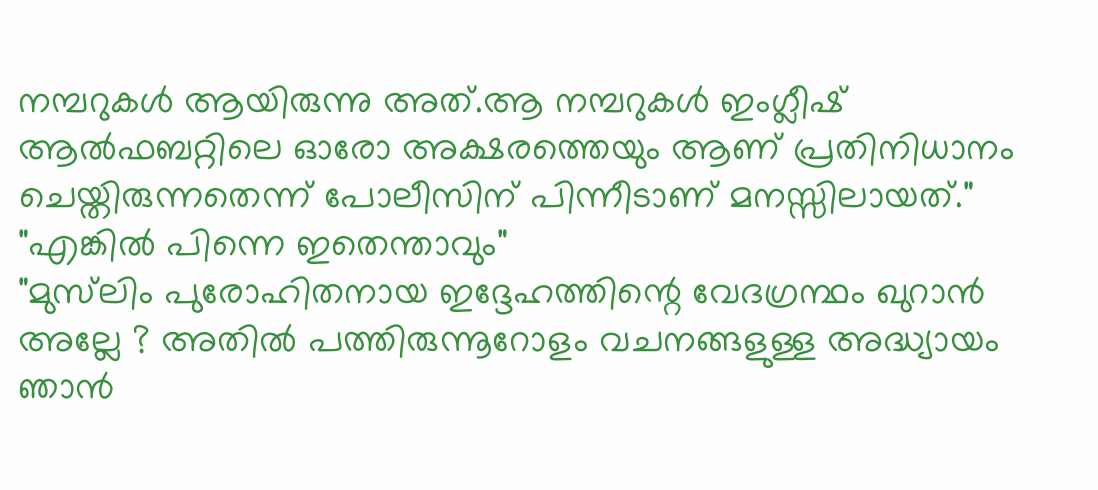നമ്പറുകള്‍ ആയിരുന്നു അത്.ആ നമ്പറുകള്‍ ഇംഗ്ലീഷ്‌ ആല്‍ഫബറ്റിലെ ഓരോ അക്ഷരത്തെയും ആണ് പ്രതിനിധാനം ചെയ്തിരുന്നതെന്ന് പോലീസിന് പിന്നീടാണ് മനസ്സിലായത്‌."
"എങ്കില്‍ പിന്നെ ഇതെന്താവും"
"മുസ്‌ലിം പുരോഹിതനായ ഇദ്ദേഹത്തിന്റെ വേദഗ്രന്ഥം ഖുറാന്‍ അല്ലേ ? അതില്‍ പത്തിരുന്നൂറോളം വചനങ്ങളുള്ള അദ്ധ്യായം ഞാന്‍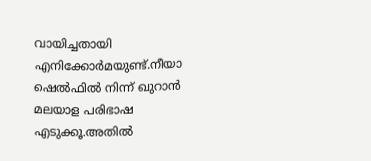വായിച്ചതായി എനിക്കോര്‍മയുണ്ട്.നീയാ ഷെല്‍ഫില്‍ നിന്ന് ഖുറാന്‍ മലയാള പരിഭാഷ എടുക്കൂ.അതില്‍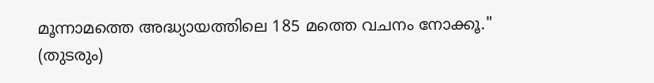മൂന്നാമത്തെ അദ്ധ്യായത്തിലെ 185 മത്തെ വചനം നോക്കൂ."
(തുടരും)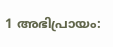1 അഭിപ്രായം: